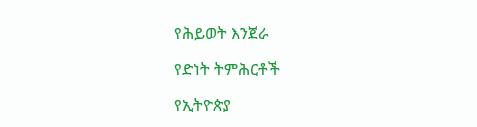የሕይወት እንጀራ

የድነት ትምሕርቶች

የኢትዮጵያ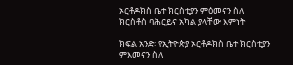ኦርቶዶክስ ቤተ ክርስቲያን ምዕመናን ስለ ክርስቶስ ባሕርይና አካል ያላቸው እምነት

ክፍል አንድ፡ የኢትዮጵያ ኦርቶዶክስ ቤተ ክርስቲያን ምእመናን ስለ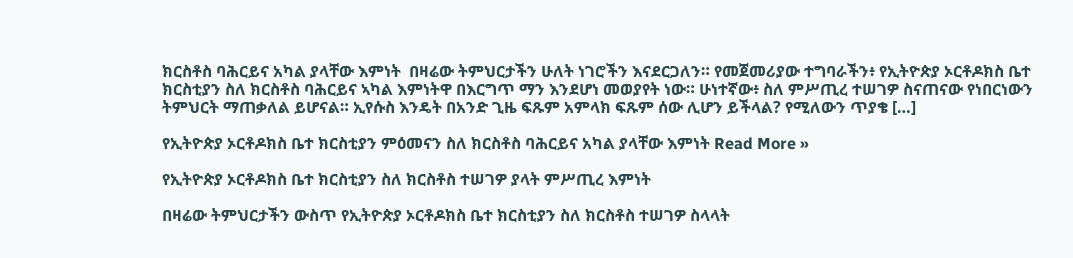ክርስቶስ ባሕርይና አካል ያላቸው እምነት  በዛሬው ትምህርታችን ሁለት ነገሮችን እናደርጋለን። የመጀመሪያው ተግባራችን፥ የኢትዮጵያ ኦርቶዶክስ ቤተ ክርስቲያን ስለ ክርስቶስ ባሕርይና ኣካል እምነትዋ በእርግጥ ማን እንደሆነ መወያየት ነው። ሁነተኛው፥ ስለ ምሥጢረ ተሠገዎ ስናጠናው የነበርነውን ትምህርት ማጠቃለል ይሆናል። ኢየሱስ እንዴት በአንድ ጊዜ ፍጹም አምላክ ፍጹም ሰው ሊሆን ይችላል? የሚለውን ጥያቄ […]

የኢትዮጵያ ኦርቶዶክስ ቤተ ክርስቲያን ምዕመናን ስለ ክርስቶስ ባሕርይና አካል ያላቸው እምነት Read More »

የኢትዮጵያ ኦርቶዶክስ ቤተ ክርስቲያን ስለ ክርስቶስ ተሠገዎ ያላት ምሥጢረ እምነት

በዛሬው ትምህርታችን ውስጥ የኢትዮጵያ ኦርቶዶክስ ቤተ ክርስቲያን ስለ ክርስቶስ ተሠገዎ ስላላት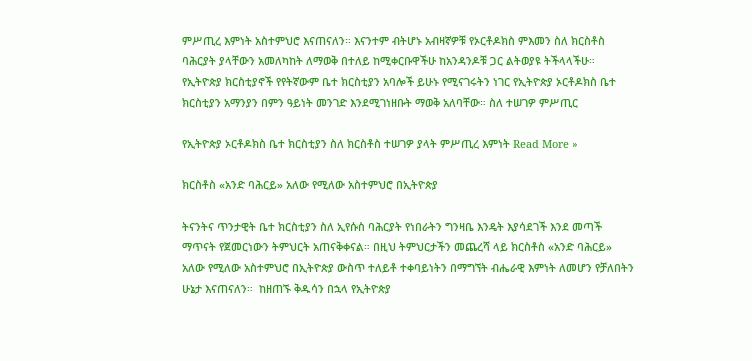ምሥጢረ እምነት አስተምህሮ እናጠናለን። እናንተም ብትሆኑ አብዛኛዎቹ የኦርቶዶክስ ምእመን ስለ ክርስቶስ ባሕርያት ያላቸውን አመለካከት ለማወቅ በተለይ ከሚቀርቡዋችሁ ከአንዳንዶቹ ጋር ልትወያዩ ትችላላችሁ። የኢትዮጵያ ክርስቲያኖች የየትኛውም ቤተ ክርስቲያን አባሎች ይሁኑ የሚናገሩትን ነገር የኢትዮጵያ ኦርቶዶክስ ቤተ ክርስቲያን አማንያን በምን ዓይነት መንገድ እንደሚገነዘቡት ማወቅ አለባቸው። ስለ ተሠገዎ ምሥጢር

የኢትዮጵያ ኦርቶዶክስ ቤተ ክርስቲያን ስለ ክርስቶስ ተሠገዎ ያላት ምሥጢረ እምነት Read More »

ክርስቶስ «አንድ ባሕርይ» አለው የሚለው አስተምህሮ በኢትዮጵያ

ትናንትና ጥንታዊት ቤተ ክርስቲያን ስለ ኢየሱስ ባሕርያት የነበራትን ግንዛቤ እንዴት እያሳደገች እንደ መጣች ማጥናት የጀመርነውን ትምህርት አጠናቅቀናል። በዚህ ትምህርታችን መጨረሻ ላይ ክርስቶስ «አንድ ባሕርይ» አለው የሚለው አስተምህሮ በኢትዮጵያ ውስጥ ተለይቶ ተቀባይነትን በማግኘት ብሔራዊ እምነት ለመሆን የቻለበትን ሁኔታ እናጠናለን።  ከዘጠኙ ቅዱሳን በኋላ የኢትዮጵያ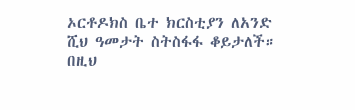ኦርቶዶክስ ቤተ ክርስቲያን ለአንድ ሺህ ዓመታት ስትስፋፋ ቆይታለች። በዚህ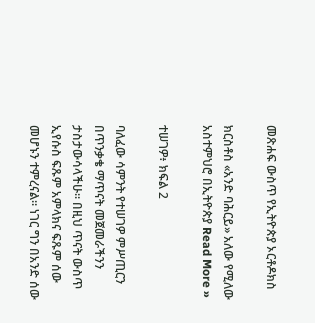መጽሐፍ ውስጥ የኢትዮጵያ ኦርቶዶክስ

ክርስቶስ «አንድ ባሕርይ» አለው የሚለው አስተምህሮ በኢትዮጵያ Read More »

ተሠገዎ፥ ክፍል 2

ባለፈው ሳምንት የተሠገዎ ምሥጢርን በጥንቃቄ ማጥናት መጀመራችንን ታስታውሳላችሁ። በዚህ ጥናት ውስጥ ኢየሱስ ፍጹም አምላክና ፍጹም ሰው መሆኑን ተምረናል። ነገር ግን በአንድ ሰው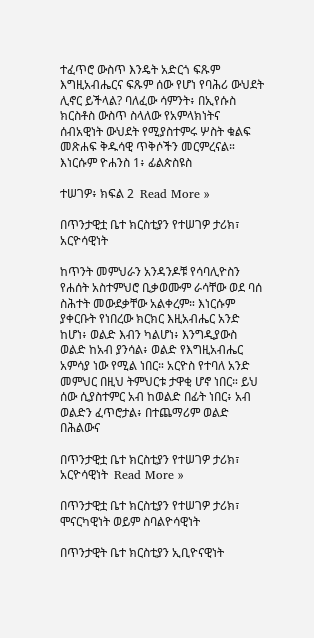ተፈጥሮ ውስጥ እንዴት አድርጎ ፍጹም እግዚአብሔርና ፍጹም ሰው የሆነ የባሕሪ ውህደት ሊኖር ይችላል? ባለፈው ሳምንት፥ በኢየሱስ ክርስቶስ ውስጥ ስላለው የአምላክነትና ሰብአዊነት ውህደት የሚያስተምሩ ሦስት ቁልፍ መጽሐፍ ቅዱሳዊ ጥቅሶችን መርምረናል። እነርሱም ዮሐንስ 1፥ ፊልጵስዩስ

ተሠገዎ፥ ክፍል 2  Read More »

በጥንታዊቷ ቤተ ክርስቲያን የተሠገዎ ታሪክ፣ አርዮሳዊነት

ከጥንት መምህራን አንዳንዶቹ የሳባሊዮስን የሐሰት አስተምህሮ ቢቃወሙም ራሳቸው ወደ ባሰ ስሕተት መውደቃቸው አልቀረም። እነርሱም ያቀርቡት የነበረው ክርክር እዚአብሔር አንድ ከሆነ፥ ወልድ እብን ካልሆነ፥ እንግዲያውስ ወልድ ከአብ ያንሳል፥ ወልድ የእግዚአብሔር አምሳያ ነው የሚል ነበር። አርዮስ የተባለ አንድ መምህር በዚህ ትምህርቱ ታዋቂ ሆኖ ነበር። ይህ ሰው ሲያስተምር አብ ከወልድ በፊት ነበር፥ አብ ወልድን ፈጥሮታል፥ በተጨማሪም ወልድ በሕልውና

በጥንታዊቷ ቤተ ክርስቲያን የተሠገዎ ታሪክ፣ አርዮሳዊነት  Read More »

በጥንታዊቷ ቤተ ክርስቲያን የተሠገዎ ታሪክ፣ ሞናርካዊነት ወይም ስባልዮሳዊነት

በጥንታዊት ቤተ ክርስቲያን ኢቢዮናዊነት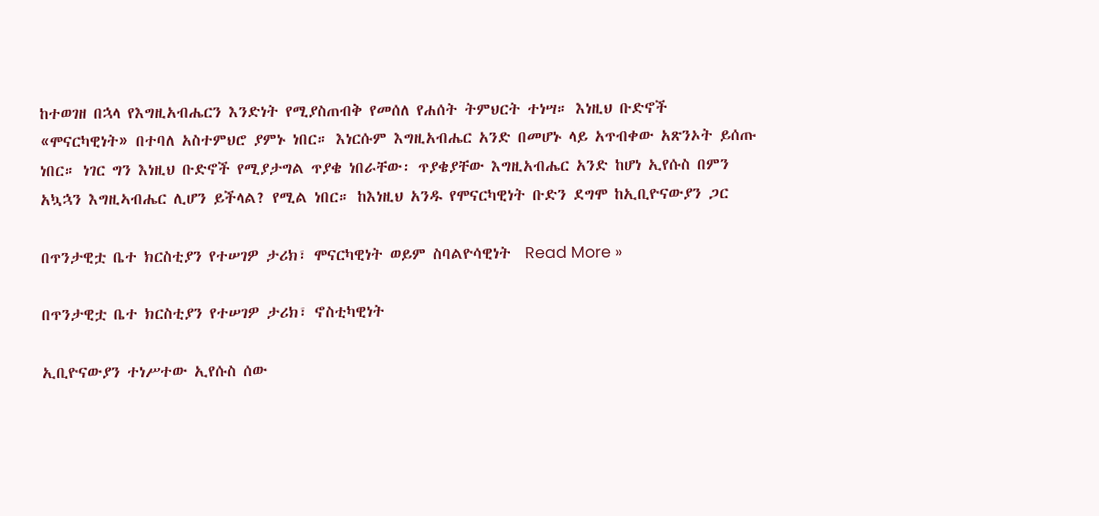ከተወገዘ በኋላ የእግዚአብሔርን እንድነት የሚያስጠብቅ የመሰለ የሐሰት ትምህርት ተነሣ። እነዚህ ቡድኖች «ሞናርካዊነት» በተባለ አስተምህሮ ያምኑ ነበር። እነርሱም እግዚአብሔር አንድ በመሆኑ ላይ አጥብቀው አጽንኦት ይሰጡ ነበር። ነገር ግን እነዚህ ቡድኖች የሚያታግል ጥያቄ ነበራቸው፡ ጥያቄያቸው እግዚአብሔር አንድ ከሆነ ኢየሱስ በምን አኳኋን እግዚኣብሔር ሊሆን ይችላል? የሚል ነበር። ከእነዚህ አንዱ የሞናርካዊነት ቡድን ደግሞ ከኢቢዮናውያን ጋር

በጥንታዊቷ ቤተ ክርስቲያን የተሠገዎ ታሪክ፣ ሞናርካዊነት ወይም ስባልዮሳዊነት  Read More »

በጥንታዊቷ ቤተ ክርስቲያን የተሠገዎ ታሪክ፣ ኖስቲካዊነት

ኢቢዮናውያን ተነሥተው ኢየሱስ ሰው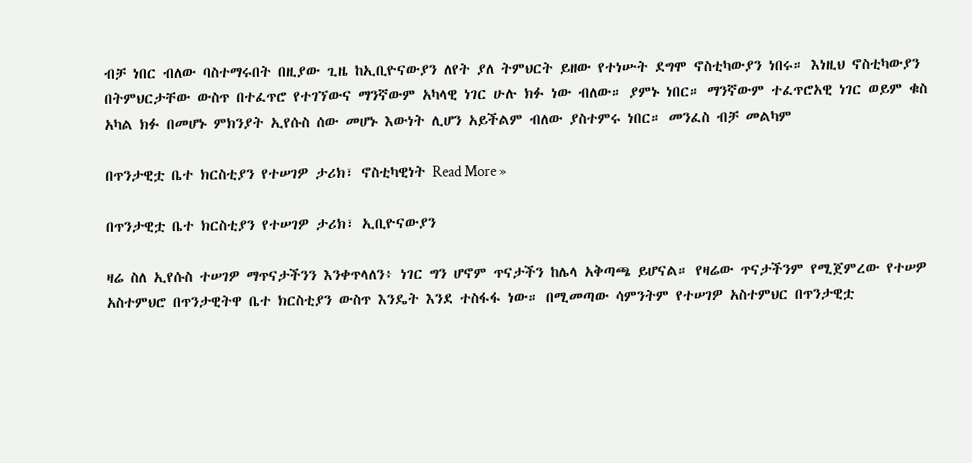ብቻ ነበር ብለው ባስተማሩበት በዚያው ጊዜ ከኢቢዮናውያን ለየት ያለ ትምህርት ይዘው የተነሡት ደግሞ ኖስቲካውያን ነበሩ። እነዚህ ኖስቲካውያን በትምህርታቸው ውስጥ በተፈጥሮ የተገኘውና ማንኛውም አካላዊ ነገር ሁሉ ክፉ ነው ብለው። ያምኑ ነበር። ማንኛውም ተፈጥሮአዊ ነገር ወይም ቁስ አካል ክፉ በመሆኑ ምክንያት ኢየሱስ ሰው መሆኑ እውነት ሊሆን አይችልም ብለው ያስተምሩ ነበር። መንፈስ ብቻ መልካም

በጥንታዊቷ ቤተ ክርስቲያን የተሠገዎ ታሪክ፣ ኖስቲካዊነት Read More »

በጥንታዊቷ ቤተ ክርስቲያን የተሠገዎ ታሪክ፣ ኢቢዮናውያን

ዛሬ ስለ ኢየሱስ ተሠገዎ ማጥናታችንን እንቀጥላለን፥ ነገር ግን ሆኖም ጥናታችን ከሌላ አቅጣጫ ይሆናል። የዛሬው ጥናታችንም የሚጀምረው የተሠዎ አስተምህሮ በጥንታዊትዋ ቤተ ክርስቲያን ውስጥ እንዴት እንደ ተስፋፋ ነው። በሚመጣው ሳምንትም የተሠገዎ አስተምህር በጥንታዊቷ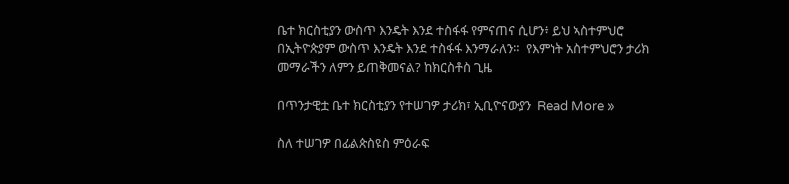ቤተ ክርስቲያን ውስጥ እንዴት እንደ ተስፋፋ የምናጠና ሲሆን፥ ይህ ኣስተምህሮ በኢትዮጵያም ውስጥ እንዴት እንደ ተስፋፋ እንማራለን።  የእምነት አስተምህሮን ታሪክ መማራችን ለምን ይጠቅመናል? ከክርስቶስ ጊዜ

በጥንታዊቷ ቤተ ክርስቲያን የተሠገዎ ታሪክ፣ ኢቢዮናውያን  Read More »

ስለ ተሠገዎ በፊልጵስዩስ ምዕራፍ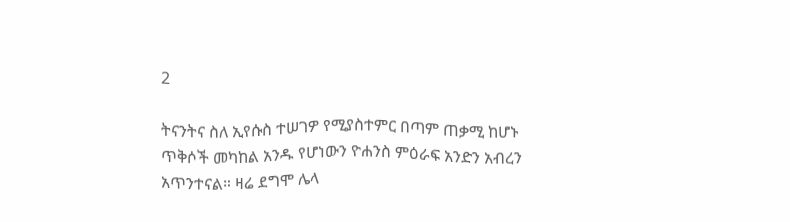2

ትናንትና ስለ ኢየሱስ ተሠገዎ የሚያስተምር በጣም ጠቃሚ ከሆኑ ጥቅሶች መካከል አንዱ የሆነውን ዮሐንስ ምዕራፍ አንድን አብረን አጥንተናል። ዛሬ ደግሞ ሌላ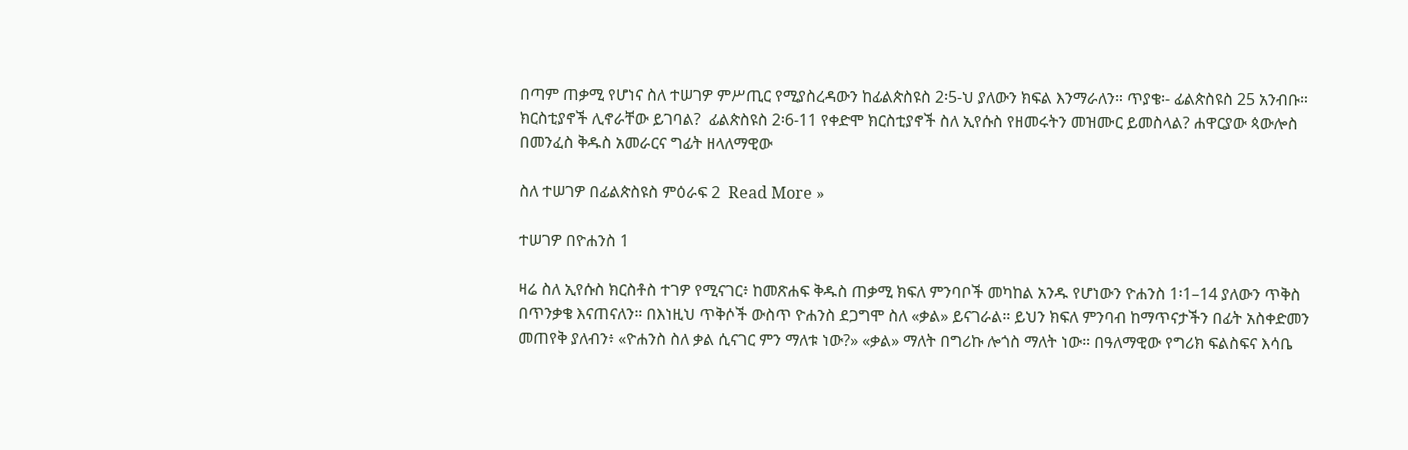በጣም ጠቃሚ የሆነና ስለ ተሠገዎ ምሥጢር የሚያስረዳውን ከፊልጵስዩስ 2፡5-ህ ያለውን ክፍል እንማራለን። ጥያቄ፡- ፊልጵስዩስ 25 አንብቡ። ክርስቲያኖች ሊኖራቸው ይገባል?  ፊልጵስዩስ 2፡6-11 የቀድሞ ክርስቲያኖች ስለ ኢየሱስ የዘመሩትን መዝሙር ይመስላል? ሐዋርያው ጳውሎስ በመንፈስ ቅዱስ አመራርና ግፊት ዘላለማዊው

ስለ ተሠገዎ በፊልጵስዩስ ምዕራፍ 2  Read More »

ተሠገዎ በዮሐንስ 1

ዛሬ ስለ ኢየሱስ ክርስቶስ ተገዎ የሚናገር፥ ከመጽሐፍ ቅዱስ ጠቃሚ ክፍለ ምንባቦች መካከል አንዱ የሆነውን ዮሐንስ 1፡1–14 ያለውን ጥቅስ በጥንቃቄ እናጠናለን። በእነዚህ ጥቅሶች ውስጥ ዮሐንስ ደጋግሞ ስለ «ቃል» ይናገራል። ይህን ክፍለ ምንባብ ከማጥናታችን በፊት አስቀድመን መጠየቅ ያለብን፥ «ዮሐንስ ስለ ቃል ሲናገር ምን ማለቱ ነው?» «ቃል» ማለት በግሪኩ ሎጎስ ማለት ነው። በዓለማዊው የግሪክ ፍልስፍና እሳቤ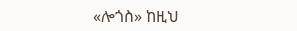«ሎጎስ» ከዚህ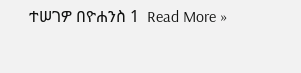ተሠገዎ በዮሐንስ 1  Read More »